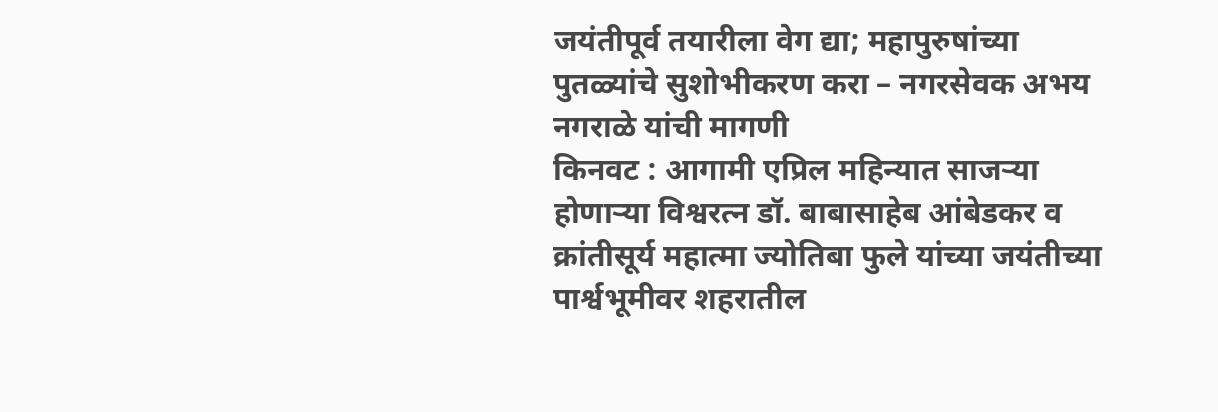जयंतीपूर्व तयारीला वेग द्या; महापुरुषांच्या पुतळ्यांचे सुशोभीकरण करा – नगरसेवक अभय नगराळे यांची मागणी
किनवट : आगामी एप्रिल महिन्यात साजऱ्या होणाऱ्या विश्वरत्न डॉ. बाबासाहेब आंबेडकर व क्रांतीसूर्य महात्मा ज्योतिबा फुले यांच्या जयंतीच्या पार्श्वभूमीवर शहरातील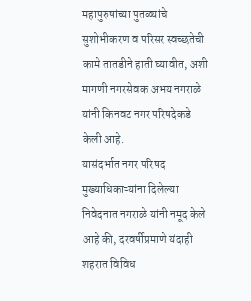महापुरुषांच्या पुतळ्यांचे सुशोभीकरण व परिसर स्वच्छतेची कामे तातडीने हाती घ्यावीत, अशी मागणी नगरसेवक अभय नगराळे यांनी किनवट नगर परिषदेकडे केली आहे.
यासंदर्भात नगर परिषद मुख्याधिकाऱ्यांना दिलेल्या निवेदनात नगराळे यांनी नमूद केले आहे की, दरवर्षीप्रमाणे यंदाही शहरात विविध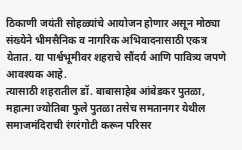ठिकाणी जयंती सोहळ्यांचे आयोजन होणार असून मोठ्या संख्येने भीमसैनिक व नागरिक अभिवादनासाठी एकत्र येतात. या पार्श्वभूमीवर शहराचे सौंदर्य आणि पावित्र्य जपणे आवश्यक आहे.
त्यासाठी शहरातील डॉ. बाबासाहेब आंबेडकर पुतळा, महात्मा ज्योतिबा फुले पुतळा तसेच समतानगर येथील समाजमंदिराची रंगरंगोटी करून परिसर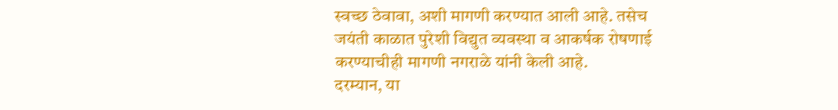स्वच्छ ठेवावा, अशी मागणी करण्यात आली आहे. तसेच जयंती काळात पुरेशी विद्युत व्यवस्था व आकर्षक रोषणाई करण्याचीही मागणी नगराळे यांनी केली आहे.
दरम्यान, या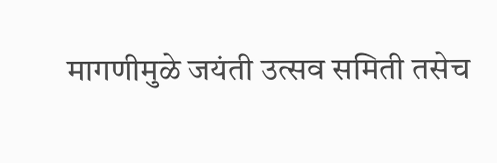मागणीमुळे जयंती उत्सव समिती तसेच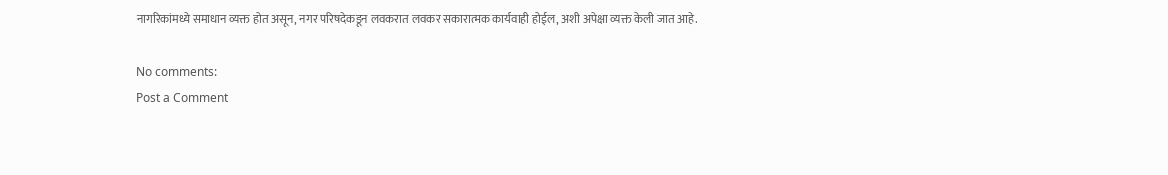नागरिकांमध्ये समाधान व्यक्त होत असून, नगर परिषदेकडून लवकरात लवकर सकारात्मक कार्यवाही होईल, अशी अपेक्षा व्यक्त केली जात आहे.

No comments:
Post a Comment